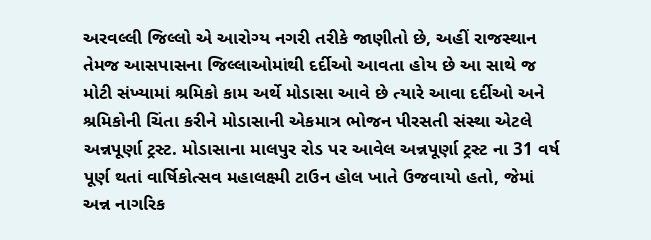અરવલ્લી જિલ્લો એ આરોગ્ય નગરી તરીકે જાણીતો છે, અહીં રાજસ્થાન તેમજ આસપાસના જિલ્લાઓમાંથી દર્દીઓ આવતા હોય છે આ સાથે જ મોટી સંખ્યામાં શ્રમિકો કામ અર્થે મોડાસા આવે છે ત્યારે આવા દર્દીઓ અને શ્રમિકોની ચિંતા કરીને મોડાસાની એકમાત્ર ભોજન પીરસતી સંસ્થા એટલે અન્નપૂર્ણા ટ્રસ્ટ. મોડાસાના માલપુર રોડ પર આવેલ અન્નપૂર્ણા ટ્રસ્ટ ના 31 વર્ષ પૂર્ણ થતાં વાર્ષિકોત્સવ મહાલક્ષ્મી ટાઉન હોલ ખાતે ઉજવાયો હતો, જેમાં અન્ન નાગરિક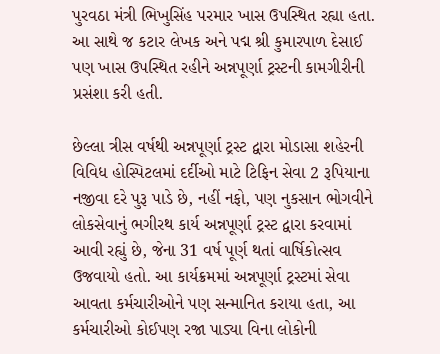પુરવઠા મંત્રી ભિખુસિંહ પરમાર ખાસ ઉપસ્થિત રહ્યા હતા. આ સાથે જ કટાર લેખક અને પદ્મ શ્રી કુમારપાળ દેસાઈ પણ ખાસ ઉપસ્થિત રહીને અન્નપૂર્ણા ટ્રસ્ટની કામગીરીની પ્રસંશા કરી હતી.

છેલ્લા ત્રીસ વર્ષથી અન્નપૂર્ણા ટ્રસ્ટ દ્વારા મોડાસા શહેરની વિવિધ હોસ્પિટલમાં દર્દીઓ માટે ટિફિન સેવા 2 રૂપિયાના નજીવા દરે પુરૂ પાડે છે, નહીં નફો, પણ નુકસાન ભોગવીને લોકસેવાનું ભગીરથ કાર્ય અન્નપૂર્ણા ટ્રસ્ટ દ્વારા કરવામાં આવી રહ્યું છે, જેના 31 વર્ષ પૂર્ણ થતાં વાર્ષિકોત્સવ ઉજવાયો હતો. આ કાર્યક્રમમાં અન્નપૂર્ણા ટ્રસ્ટમાં સેવા આવતા કર્મચારીઓને પણ સન્માનિત કરાયા હતા, આ કર્મચારીઓ કોઈપણ રજા પાડ્યા વિના લોકોની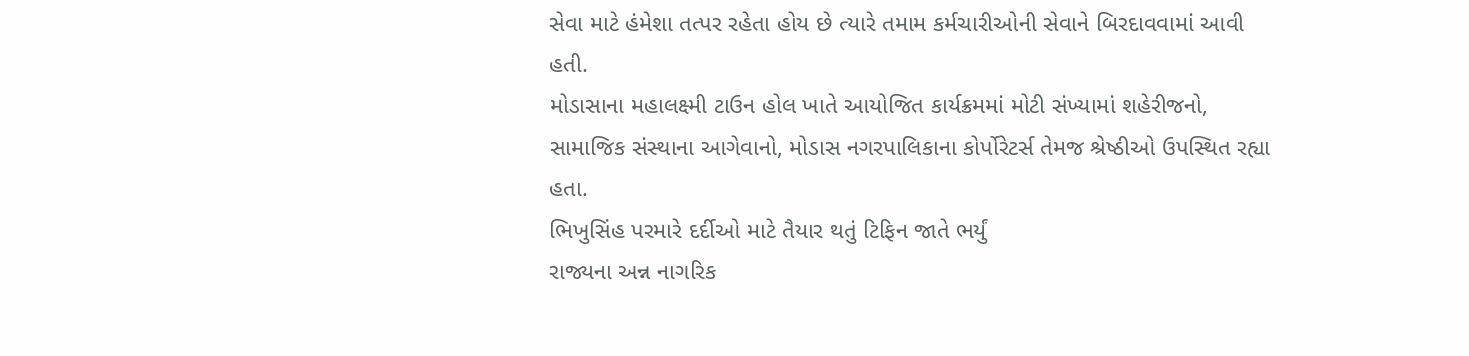સેવા માટે હંમેશા તત્પર રહેતા હોય છે ત્યારે તમામ કર્મચારીઓની સેવાને બિરદાવવામાં આવી હતી.
મોડાસાના મહાલક્ષ્મી ટાઉન હોલ ખાતે આયોજિત કાર્યક્રમમાં મોટી સંખ્યામાં શહેરીજનો, સામાજિક સંસ્થાના આગેવાનો, મોડાસ નગરપાલિકાના કોર્પોરેટર્સ તેમજ શ્રેષ્ઠીઓ ઉપસ્થિત રહ્યા હતા.
ભિખુસિંહ પરમારે દર્દીઓ માટે તૈયાર થતું ટિફિન જાતે ભર્યું
રાજ્યના અન્ન નાગરિક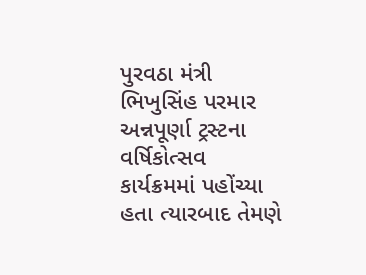પુરવઠા મંત્રી ભિખુસિંહ પરમાર અન્નપૂર્ણા ટ્રસ્ટના વર્ષિકોત્સવ કાર્યક્રમમાં પહોંચ્યા હતા ત્યારબાદ તેમણે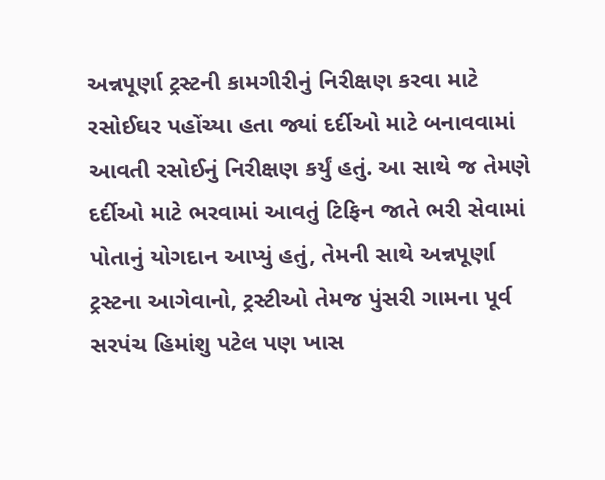અન્નપૂર્ણા ટ્રસ્ટની કામગીરીનું નિરીક્ષણ કરવા માટે રસોઈઘર પહોંચ્યા હતા જ્યાં દર્દીઓ માટે બનાવવામાં આવતી રસોઈનું નિરીક્ષણ કર્યું હતું. આ સાથે જ તેમણે દર્દીઓ માટે ભરવામાં આવતું ટિફિન જાતે ભરી સેવામાં પોતાનું યોગદાન આપ્યું હતું, તેમની સાથે અન્નપૂર્ણા ટ્રસ્ટના આગેવાનો, ટ્રસ્ટીઓ તેમજ પુંસરી ગામના પૂર્વ સરપંચ હિમાંશુ પટેલ પણ ખાસ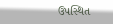ઉપસ્થિત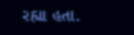રહ્યા હતા.